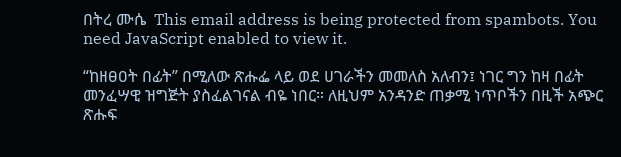በትረ ሙሴ  This email address is being protected from spambots. You need JavaScript enabled to view it.

“ከዘፀዐት በፊት” በሚለው ጽሑፌ ላይ ወደ ሀገራችን መመለስ አለብን፤ ነገር ግን ከዛ በፊት መንፈሣዊ ዝግጅት ያስፈልገናል ብዬ ነበር። ለዚህም አንዳንድ ጠቃሚ ነጥቦችን በዚች አጭር ጽሑፍ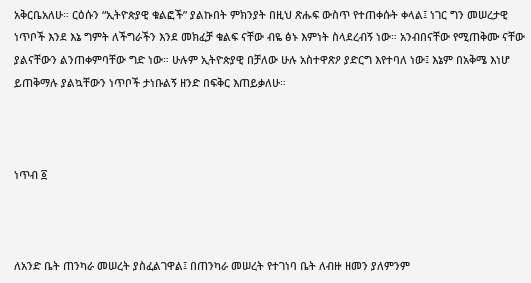አቅርቤአለሁ። ርዕሱን “ኢትዮጵያዊ ቁልፎች” ያልኩበት ምክንያት በዚህ ጽሑፍ ውስጥ የተጠቀሱት ቀላል፤ ነገር ግን መሠረታዊ ነጥቦች እንደ እኔ ግምት ለችግራችን እንደ መክፈቻ ቁልፍ ናቸው ብዬ ፅኑ እምነት ስላደረብኝ ነው። አንብበናቸው የሚጠቅሙ ናቸው ያልናቸውን ልንጠቀምባቸው ግድ ነው። ሁሉም ኢትዮጵያዊ በቻለው ሁሉ አስተዋጽዖ ያድርግ እየተባለ ነው፤ እኔም በአቅሜ እነሆ ይጠቅማሉ ያልኳቸውን ነጥቦች ታነቡልኝ ዘንድ በፍቅር እጠይቃለሁ።



ነጥብ ፩



ለአንድ ቤት ጠንካራ መሠረት ያስፈልገዋል፤ በጠንካራ መሠረት የተገነባ ቤት ለብዙ ዘመን ያለምንም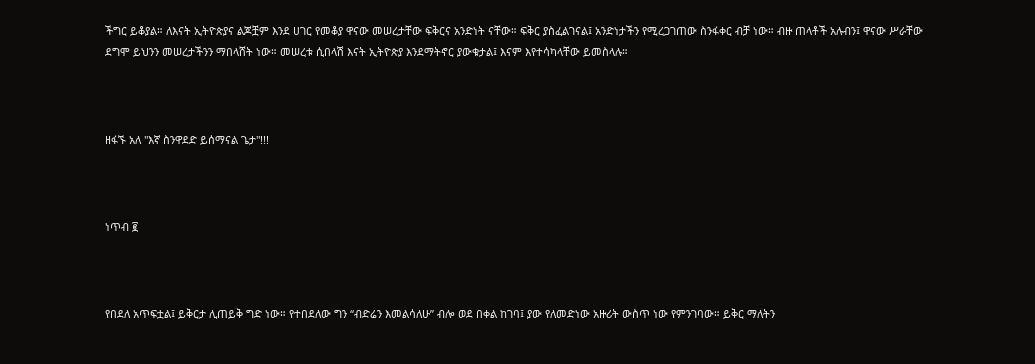ችግር ይቆያል። ለእናት ኢትዮጵያና ልጆቿም እንደ ሀገር የመቆያ ዋናው መሠረታቸው ፍቅርና አንድነት ናቸው። ፍቅር ያስፈልገናል፤ አንድነታችን የሚረጋገጠው ስንፋቀር ብቻ ነው። ብዙ ጠላቶች አሉብን፤ ዋናው ሥራቸው ደግሞ ይህንን መሠረታችንን ማበላሸት ነው። መሠረቱ ሲበላሽ እናት ኢትዮጵያ እንደማትኖር ያውቁታል፤ እናም እየተሳካላቸው ይመስላሉ።



ዘፋኙ አለ "እኛ ስንዋደድ ይሰማናል ጌታ"!!!



ነጥብ ፪



የበደለ አጥፍቷል፤ ይቅርታ ሊጠይቅ ግድ ነው። የተበደለው ግን “ብድሬን እመልሳለሁ” ብሎ ወደ በቀል ከገባ፤ ያው የለመድነው አዙሪት ውስጥ ነው የምንገባው። ይቅር ማለትን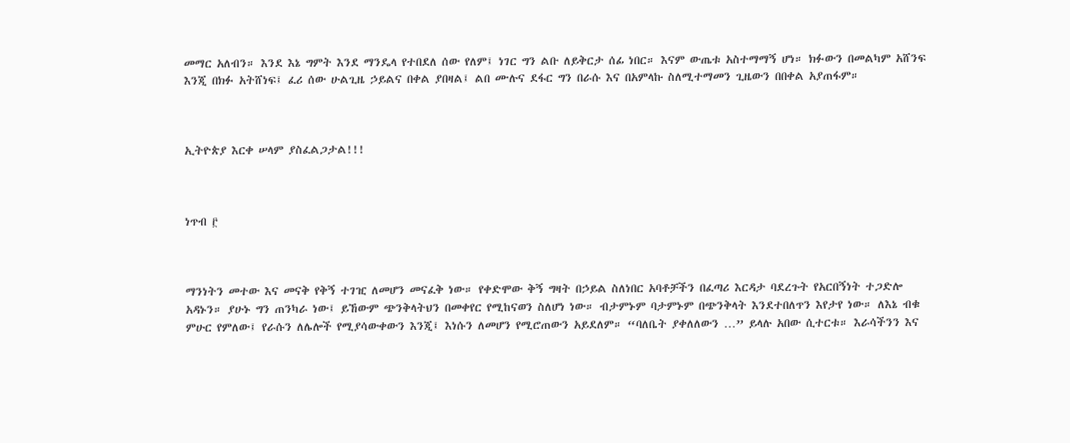መማር አለብን። እንደ እኔ ግምት እንደ ማንዴላ የተበደለ ሰው የለም፤ ነገር ግን ልቡ ለይቅርታ ሰፊ ነበር። እናም ውጤቱ አስተማማኝ ሆነ። ክፉውን በመልካም አሸንፍ እንጂ በክፉ አትሸነፍ፤ ፈሪ ሰው ሁልጊዜ ኃይልና በቀል ያበዛል፤ ልበ ሙሉና ደፋር ግን በራሱ እና በአምላኩ ስለሚተማመን ጊዜውን በበቀል አያጠፋም።



ኢትዮጵያ እርቀ ሠላም ያስፈልጋታል!!!



ነጥብ ፫



ማንነትን መተው እና መናቅ የቅኝ ተገዢ ለመሆን መናፈቅ ነው። የቀድሞው ቅኝ ግዛት በኃይል ስለነበር አባቶቻችን በፈጣሪ እርዳታ ባደረጉት የአርበኝነት ተጋድሎ አዳኑን። ያሁኑ ግን ጠንካራ ነው፤ ይኸውም ጭንቅላትህን በመቀየር የሚከናወን ስለሆነ ነው። ብታምኑም ባታምኑም በጭንቅላት እንደተበለጥን እየታየ ነው። ለእኔ ብቁ ምሁር የምለው፤ የራሱን ለሌሎች የሚያሳውቀውን እንጂ፤ እነሱን ለመሆን የሚሮጠውን አይደለም። “ባለቤት ያቀለለውን …” ይላሉ አበው ሲተርቱ። እራሳችንን እና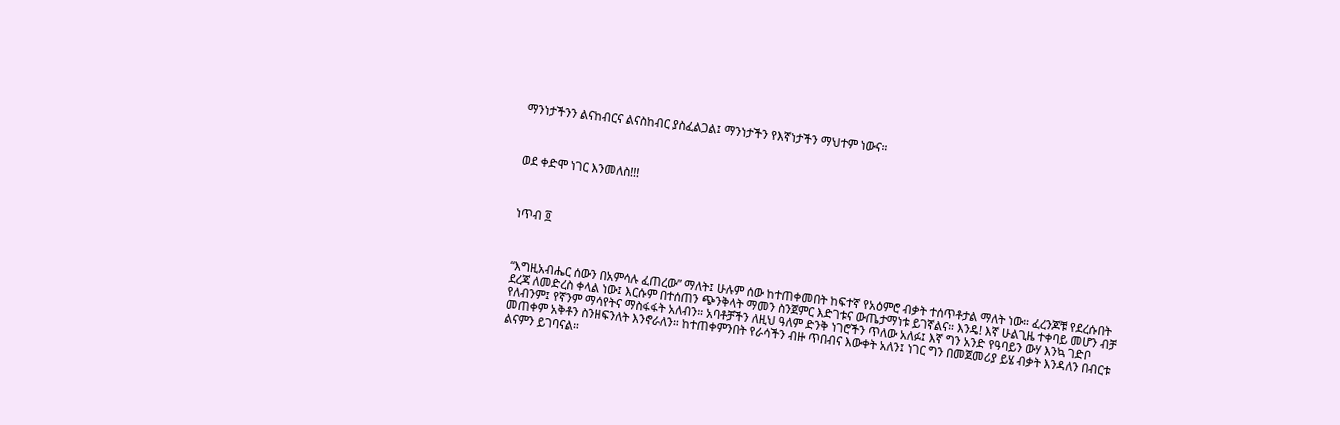ማንነታችንን ልናከብርና ልናስከብር ያስፈልጋል፤ ማንነታችን የእኛነታችን ማህተም ነውና።



ወደ ቀድሞ ነገር እንመለስ!!!



ነጥብ ፬



“እግዚአብሔር ሰውን በአምሳሉ ፈጠረው” ማለት፤ ሁሉም ሰው ከተጠቀመበት ከፍተኛ የአዕምሮ ብቃት ተሰጥቶታል ማለት ነው። ፈረንጆቹ የደረሱበት ደረጃ ለመድረስ ቀላል ነው፤ እርሱም በተሰጠን ጭንቅላት ማመን ስንጀምር እድገቱና ውጤታማነቱ ይገኛልና። እንዴ! እኛ ሁልጊዜ ተቀባይ መሆን ብቻ የለብንም፤ የኛንም ማሳየትና ማስፋፋት አለብን። አባቶቻችን ለዚህ ዓለም ድንቅ ነገሮችን ጥለው አለፉ፤ እኛ ግን አንድ የዓባይን ውሃ እንኳ ገድቦ መጠቀም አቅቶን ስንዘፍንለት እንኖራለን። ከተጠቀምንበት የራሳችን ብዙ ጥበብና እውቀት አለን፤ ነገር ግን በመጀመሪያ ይሄ ብቃት እንዳለን በብርቱ ልናምን ይገባናል።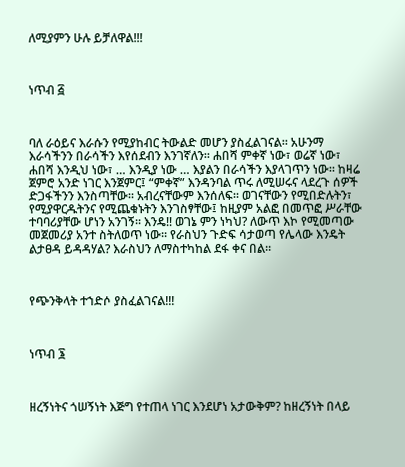ለሚያምን ሁሉ ይቻለዋል!!!



ነጥብ ፭



ባለ ራዕይና እራሱን የሚያከብር ትውልድ መሆን ያስፈልገናል። አሁንማ እራሳችንን በራሳችን እየሰደብን እንገኛለን። ሐበሻ ምቀኛ ነው፣ ወሬኛ ነው፣ ሐበሻ እንዲህ ነው፣ … እንዲያ ነው … እያልን በራሳችን እያላገጥን ነው። ከዛሬ ጀምሮ አንድ ነገር እንጀምር፤ “ምቀኛ” እንዳንባል ጥሩ ለሚሠሩና ላደረጉ ሰዎች ድጋፋችንን እንስጣቸው። አብረናቸውም እንሰለፍ። ወገናቸውን የሚበድሉትን፣ የሚያዋርዱትንና የሚጨቁኑትን እንገስፃቸው፤ ከዚያም አልፎ በመጥፎ ሥራቸው ተባባሪያቸው ሆነን አንገኝ። እንዴ!! ወገኔ ምን ነካህ? ለውጥ እኮ የሚመጣው መጀመሪያ አንተ ስትለወጥ ነው። የራስህን ጉድፍ ሳታወጣ የሌላው እንዴት ልታፀዳ ይዳዳሃል? እራስህን ለማስተካከል ደፋ ቀና በል።



የጭንቅላት ተኀድሶ ያስፈልገናል!!!



ነጥብ ፮



ዘረኝነትና ጎሠኝነት እጅግ የተጠላ ነገር እንደሆነ አታውቅም? ከዘረኝነት በላይ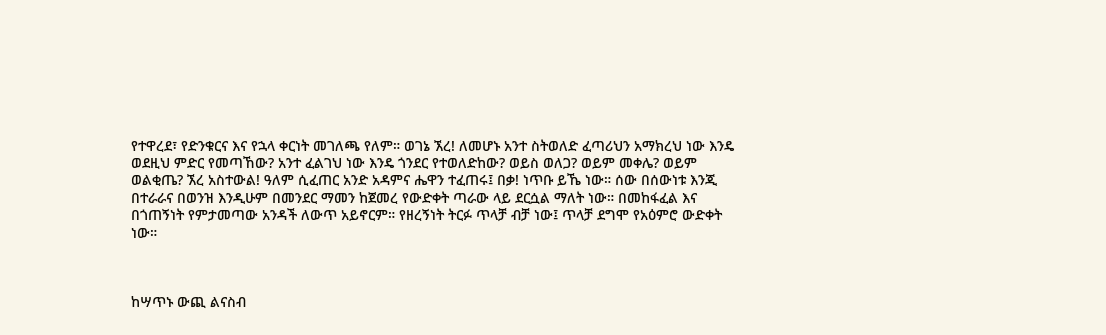የተዋረደ፣ የድንቁርና እና የኋላ ቀርነት መገለጫ የለም። ወገኔ ኧረ! ለመሆኑ አንተ ስትወለድ ፈጣሪህን አማክረህ ነው እንዴ ወደዚህ ምድር የመጣኸው? አንተ ፈልገህ ነው እንዴ ጎንደር የተወለድከው? ወይስ ወለጋ? ወይም መቀሌ? ወይም ወልቂጤ? ኧረ አስተውል! ዓለም ሲፈጠር አንድ አዳምና ሔዋን ተፈጠሩ፤ በቃ! ነጥቡ ይኼ ነው። ሰው በሰውነቱ እንጂ በተራራና በወንዝ እንዲሁም በመንደር ማመን ከጀመረ የውድቀት ጣራው ላይ ደርሷል ማለት ነው። በመከፋፈል እና በጎጠኝነት የምታመጣው አንዳች ለውጥ አይኖርም። የዘረኝነት ትርፉ ጥላቻ ብቻ ነው፤ ጥላቻ ደግሞ የአዕምሮ ውድቀት ነው።



ከሣጥኑ ውጪ ልናስብ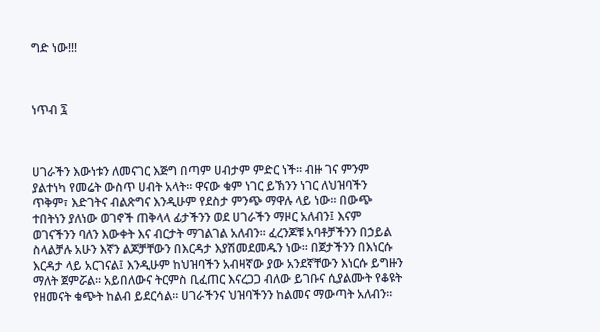ግድ ነው!!!



ነጥብ ፯



ሀገራችን እውነቱን ለመናገር እጅግ በጣም ሀብታም ምድር ነች። ብዙ ገና ምንም ያልተነካ የመሬት ውስጥ ሀብት አላት። ዋናው ቁም ነገር ይኽንን ነገር ለህዝባችን ጥቅም፣ እድገትና ብልጽግና እንዲሁም የደስታ ምንጭ ማዋሉ ላይ ነው። በውጭ ተበትነን ያለነው ወገኖች ጠቅላላ ፊታችንን ወደ ሀገራችን ማዞር አለብን፤ እናም ወገናችንን ባለን እውቀት እና ብርታት ማገልገል አለብን። ፈረንጆቹ አባቶቻችንን በኃይል ስላልቻሉ አሁን እኛን ልጆቻቸውን በእርዳታ እያሽመደመዱን ነው። በጀታችንን በእነርሱ እርዳታ ላይ አርገናል፤ እንዲሁም ከህዝባችን አብዛኛው ያው አንደኛቸውን እነርሱ ይግዙን ማለት ጀምሯል። አይበለውና ትርምስ ቢፈጠር እናረጋጋ ብለው ይገቡና ሲያልሙት የቆዩት የዘመናት ቁጭት ከልብ ይደርሳል። ሀገራችንና ህዝባችንን ከልመና ማውጣት አለብን።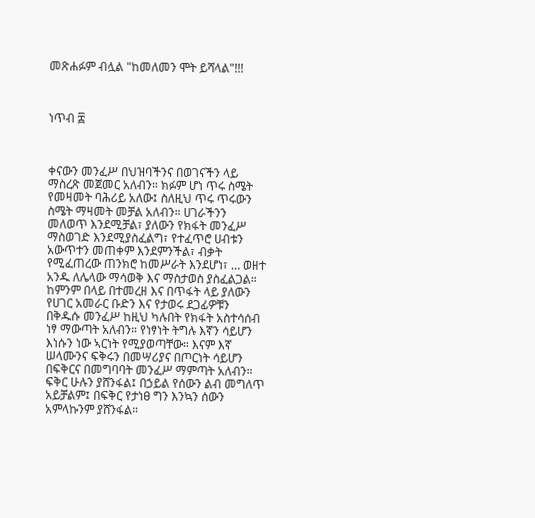መጽሐፉም ብሏል "ከመለመን ሞት ይሻላል"!!!



ነጥብ ፰



ቀናውን መንፈሥ በህዝባችንና በወገናችን ላይ ማስረጽ መጀመር አለብን። ክፉም ሆነ ጥሩ ስሜት የመዛመት ባሕሪይ አለው፤ ስለዚህ ጥሩ ጥሩውን ስሜት ማዛመት መቻል አለብን። ሀገራችንን መለወጥ እንደሚቻል፣ ያለውን የክፋት መንፈሥ ማስወገድ እንደሚያስፈልግ፣ የተፈጥሮ ሀብቱን አውጥተን መጠቀም እንደምንችል፣ ብቃት የሚፈጠረው ጠንክሮ ከመሥራት እንደሆነ፣ … ወዘተ አንዱ ለሌላው ማሳወቅ እና ማስታወስ ያስፈልጋል። ከምንም በላይ በተመረዘ እና በጥፋት ላይ ያለውን የሀገር አመራር ቡድን እና የታወሩ ደጋፊዎቹን በቅዱሱ መንፈሥ ከዚህ ካሉበት የክፋት አስተሳሰብ ነፃ ማውጣት አለብን። የነፃነት ትግሉ እኛን ሳይሆን እነሱን ነው ኣርነት የሚያወጣቸው። እናም እኛ ሠላሙንና ፍቅሩን በመሣሪያና በጦርነት ሳይሆን በፍቅርና በመግባባት መንፈሥ ማምጣት አለብን። ፍቅር ሁሉን ያሸንፋል፤ በኃይል የሰውን ልብ መግለጥ አይቻልም፤ በፍቅር የታነፀ ግን እንኳን ሰውን አምላኩንም ያሸንፋል።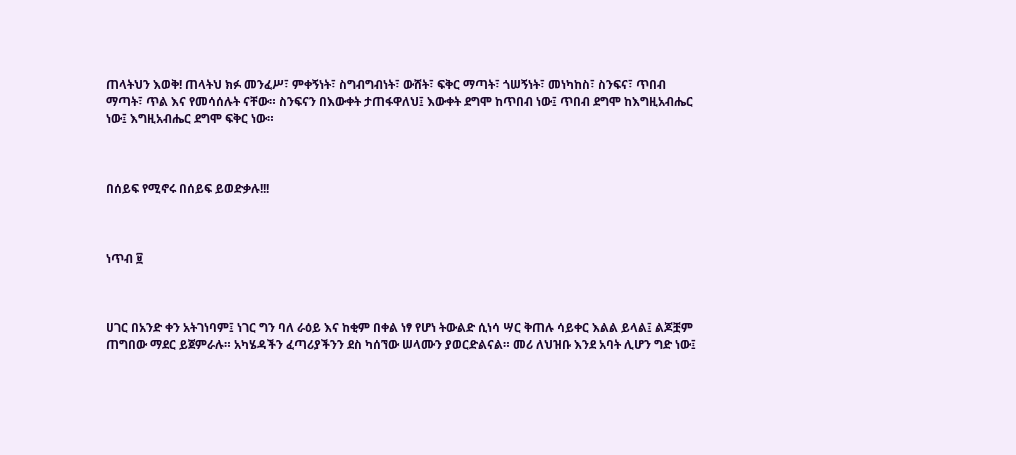ጠላትህን እወቅ! ጠላትህ ክፉ መንፈሥ፣ ምቀኝነት፣ ስግብግብነት፣ ውሸት፣ ፍቅር ማጣት፣ ጎሠኝነት፣ መነካከስ፣ ስንፍና፣ ጥበብ ማጣት፣ ጥል እና የመሳሰሉት ናቸው። ስንፍናን በእውቀት ታጠፋዋለህ፤ እውቀት ደግሞ ከጥበብ ነው፤ ጥበብ ደግሞ ከእግዚአብሔር ነው፤ እግዚአብሔር ደግሞ ፍቅር ነው።



በሰይፍ የሚኖሩ በሰይፍ ይወድቃሉ!!!



ነጥብ ፱



ሀገር በአንድ ቀን አትገነባም፤ ነገር ግን ባለ ራዕይ እና ከቂም በቀል ነፃ የሆነ ትውልድ ሲነሳ ሣር ቅጠሉ ሳይቀር እልል ይላል፤ ልጆቿም ጠግበው ማደር ይጀምራሉ። አካሄዳችን ፈጣሪያችንን ደስ ካሰኘው ሠላሙን ያወርድልናል። መሪ ለህዝቡ እንደ አባት ሊሆን ግድ ነው፤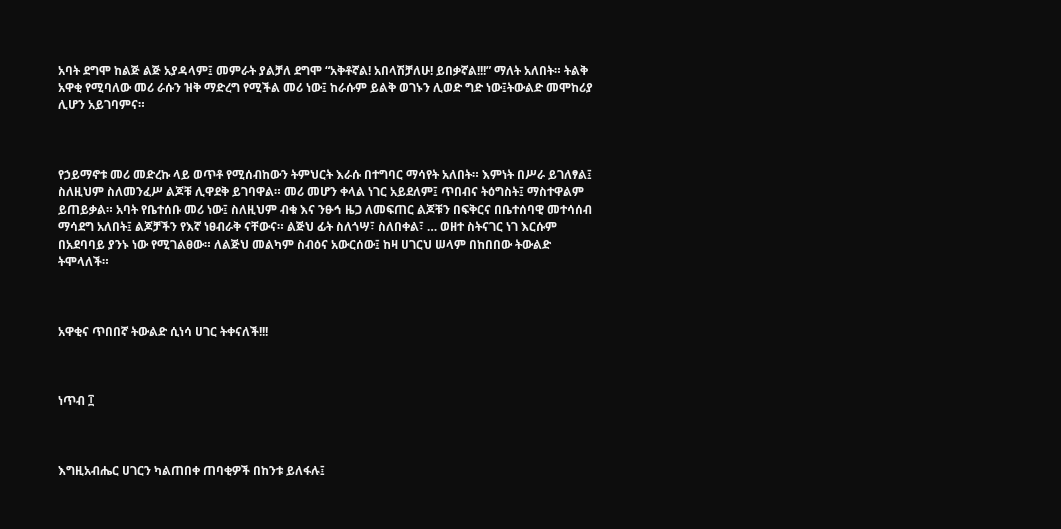አባት ደግሞ ከልጅ ልጅ አያዳላም፤ መምራት ያልቻለ ደግሞ “አቅቶኛል! አበላሽቻለሁ! ይበቃኛል!!!” ማለት አለበት። ትልቅ አዋቂ የሚባለው መሪ ራሱን ዝቅ ማድረግ የሚችል መሪ ነው፤ ከራሱም ይልቅ ወገኑን ሊወድ ግድ ነው፤ትውልድ መሞከሪያ ሊሆን አይገባምና።



የኃይማኖቱ መሪ መድረኩ ላይ ወጥቶ የሚሰብከውን ትምህርት እራሱ በተግባር ማሳየት አለበት። እምነት በሥራ ይገለፃል፤ ስለዚህም ስለመንፈሥ ልጆቹ ሊዋደቅ ይገባዋል። መሪ መሆን ቀላል ነገር አይደለም፤ ጥበብና ትዕግስት፤ ማስተዋልም ይጠይቃል። አባት የቤተሰቡ መሪ ነው፤ ስለዚህም ብቁ እና ንፁኅ ዜጋ ለመፍጠር ልጆቹን በፍቅርና በቤተሰባዊ መተሳሰብ ማሳደግ አለበት፤ ልጆቻችን የእኛ ነፀብራቅ ናቸውና። ልጅህ ፊት ስለጎሣ፣ ስለበቀል፣ … ወዘተ ስትናገር ነገ እርሱም በአደባባይ ያንኑ ነው የሚገልፀው። ለልጅህ መልካም ስብዕና አውርሰው፤ ከዛ ሀገርህ ሠላም በከበበው ትውልድ ትሞላለች።



አዋቂና ጥበበኛ ትውልድ ሲነሳ ሀገር ትቀናለች!!!



ነጥብ ፲



እግዚአብሔር ሀገርን ካልጠበቀ ጠባቂዎች በከንቱ ይለፋሉ፤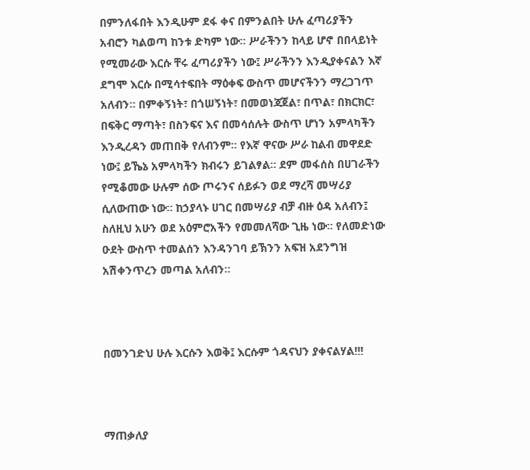በምንለፋበት እንዲሁም ደፋ ቀና በምንልበት ሁሉ ፈጣሪያችን አብሮን ካልወጣ ከንቱ ድካም ነው። ሥራችንን ከላይ ሆኖ በበላይነት የሚመራው እርሱ ቸሩ ፈጣሪያችን ነው፤ ሥራችንን እንዲያቀናልን እኛ ደግሞ እርሱ በሚሳተፍበት ማዕቀፍ ውስጥ መሆናችንን ማረጋገጥ አለብን። በምቀኝነት፣ በጎሠኝነት፣ በመወነጃጀል፣ በጥል፣ በክርክር፣ በፍቅር ማጣት፣ በስንፍና እና በመሳሰሉት ውስጥ ሆነን አምላካችን እንዲረዳን መጠበቅ የለብንም። የእኛ ዋናው ሥራ ከልብ መዋደድ ነው፤ ይኼኔ አምላካችን ክብሩን ይገልፃል። ደም መፋሰስ በሀገራችን የሚቆመው ሁሉም ሰው ጦሩንና ሰይፉን ወደ ማረሻ መሣሪያ ሲለውጠው ነው። ከኃያላኑ ሀገር በመሣሪያ ብቻ ብዙ ዕዳ አለብን፤ ስለዚህ አሁን ወደ አዕምሮአችን የመመለሻው ጊዜ ነው። የለመድነው ዑደት ውስጥ ተመልሰን እንዳንገባ ይኽንን አፍዝ አደንግዝ አሽቀንጥረን መጣል አለብን።



በመንገድህ ሁሉ እርሱን እወቅ፤ እርሱም ጎዳናህን ያቀናልሃል!!!



ማጠቃለያ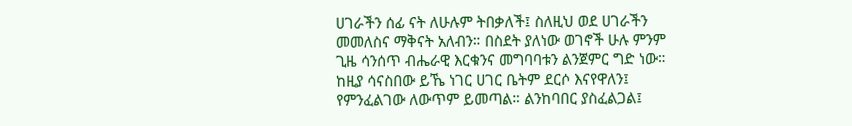ሀገራችን ሰፊ ናት ለሁሉም ትበቃለች፤ ስለዚህ ወደ ሀገራችን መመለስና ማቅናት አለብን። በስደት ያለነው ወገኖች ሁሉ ምንም ጊዜ ሳንሰጥ ብሔራዊ እርቁንና መግባባቱን ልንጀምር ግድ ነው። ከዚያ ሳናስበው ይኼ ነገር ሀገር ቤትም ደርሶ እናየዋለን፤ የምንፈልገው ለውጥም ይመጣል። ልንከባበር ያስፈልጋል፤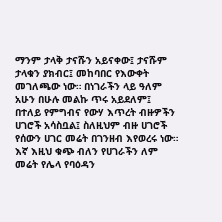ማንም ታላቅ ታናሹን አይናቀው፤ ታናሹም ታላቁን ያክብር፤ መከባበር የእውቀት መገለጫው ነው። በነገራችን ላይ ዓለም አሁን በሁሉ መልኩ ጥሩ አይደለም፤ በተለይ የምግብና የውሃ እጥረት ብዙዎችን ሀገሮች አሳስቧል፤ ስለዚህም ብዙ ሀገሮች የሰውን ሀገር መሬት በገንዘብ እየወረሩ ነው። እኛ እዚህ ቁጭ ብለን የሀገራችን ለም መሬት የሌላ የባዕዳን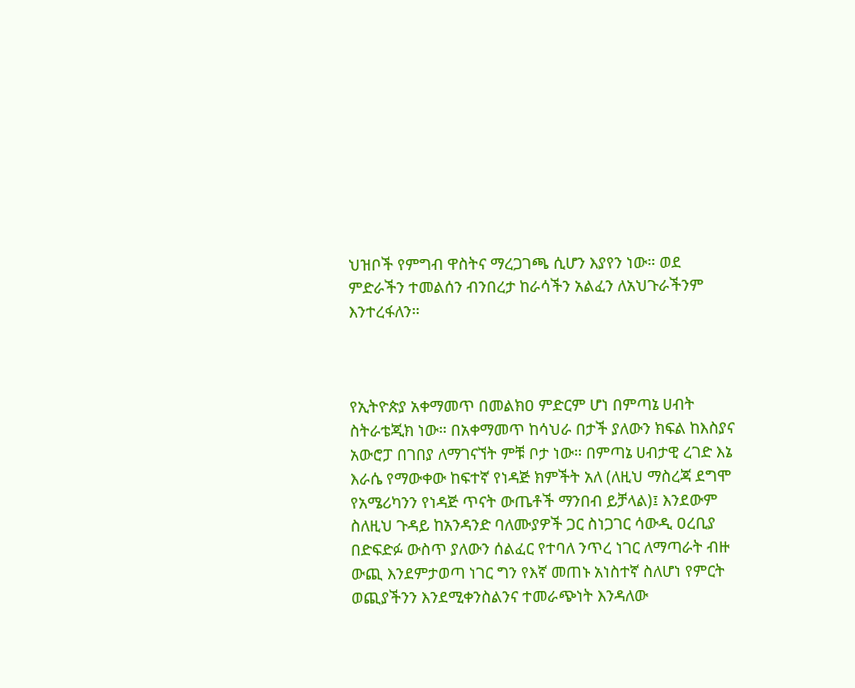ህዝቦች የምግብ ዋስትና ማረጋገጫ ሲሆን እያየን ነው። ወደ ምድራችን ተመልሰን ብንበረታ ከራሳችን አልፈን ለአህጉራችንም እንተረፋለን።



የኢትዮጵያ አቀማመጥ በመልክዐ ምድርም ሆነ በምጣኔ ሀብት ስትራቴጂክ ነው። በአቀማመጥ ከሳህራ በታች ያለውን ክፍል ከእስያና አውሮፓ በገበያ ለማገናኘት ምቹ ቦታ ነው። በምጣኔ ሀብታዊ ረገድ እኔ እራሴ የማውቀው ከፍተኛ የነዳጅ ክምችት አለ (ለዚህ ማስረጃ ደግሞ የአሜሪካንን የነዳጅ ጥናት ውጤቶች ማንበብ ይቻላል)፤ እንደውም ስለዚህ ጉዳይ ከአንዳንድ ባለሙያዎች ጋር ስነጋገር ሳውዲ ዐረቢያ በድፍድፉ ውስጥ ያለውን ሰልፈር የተባለ ንጥረ ነገር ለማጣራት ብዙ ውጪ እንደምታወጣ ነገር ግን የእኛ መጠኑ አነስተኛ ስለሆነ የምርት ወጪያችንን እንደሚቀንስልንና ተመራጭነት እንዳለው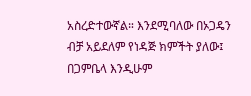አስረድተውኛል። እንደሚባለው በኦጋዴን ብቻ አይደለም የነዳጅ ክምችት ያለው፤ በጋምቤላ እንዲሁም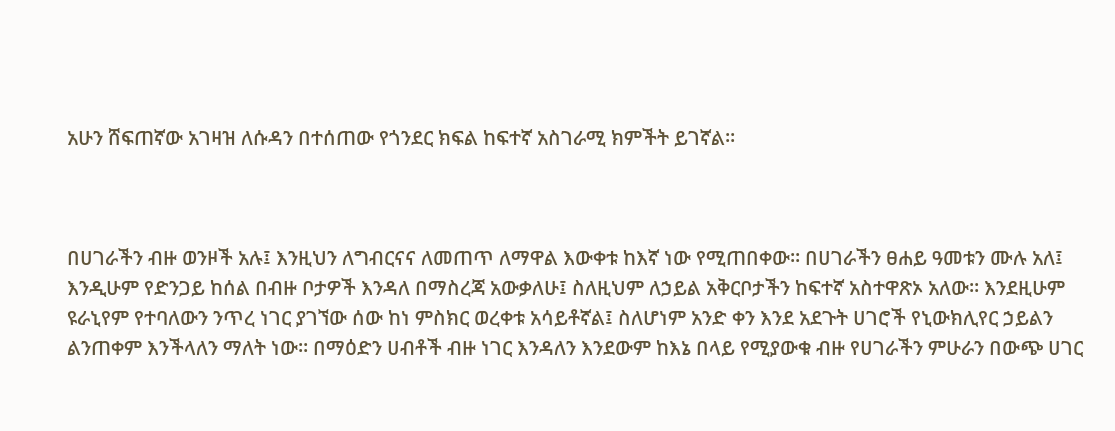አሁን ሸፍጠኛው አገዛዝ ለሱዳን በተሰጠው የጎንደር ክፍል ከፍተኛ አስገራሚ ክምችት ይገኛል።



በሀገራችን ብዙ ወንዞች አሉ፤ እንዚህን ለግብርናና ለመጠጥ ለማዋል እውቀቱ ከእኛ ነው የሚጠበቀው። በሀገራችን ፀሐይ ዓመቱን ሙሉ አለ፤ እንዲሁም የድንጋይ ከሰል በብዙ ቦታዎች እንዳለ በማስረጃ አውቃለሁ፤ ስለዚህም ለኃይል አቅርቦታችን ከፍተኛ አስተዋጽኦ አለው። እንደዚሁም ዩራኒየም የተባለውን ንጥረ ነገር ያገኘው ሰው ከነ ምስክር ወረቀቱ አሳይቶኛል፤ ስለሆነም አንድ ቀን እንደ አደጉት ሀገሮች የኒውክሊየር ኃይልን ልንጠቀም እንችላለን ማለት ነው። በማዕድን ሀብቶች ብዙ ነገር እንዳለን እንደውም ከእኔ በላይ የሚያውቁ ብዙ የሀገራችን ምሁራን በውጭ ሀገር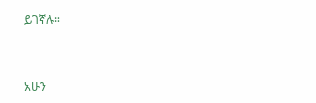ይገኛሉ።



አሁን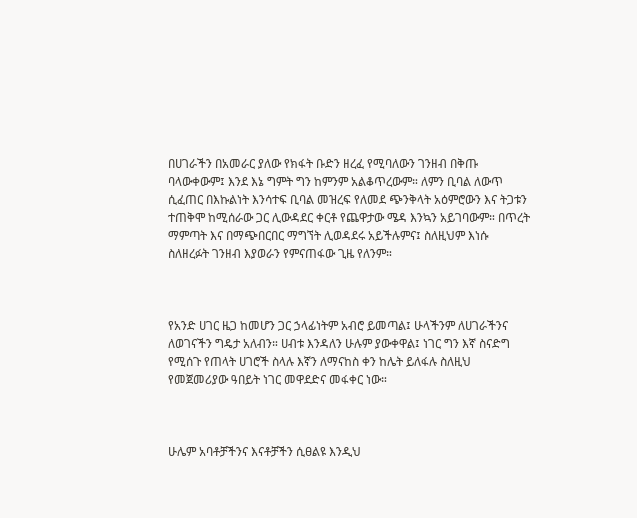በሀገራችን በአመራር ያለው የክፋት ቡድን ዘረፈ የሚባለውን ገንዘብ በቅጡ ባላውቀውም፤ እንደ እኔ ግምት ግን ከምንም አልቆጥረውም። ለምን ቢባል ለውጥ ሲፈጠር በእኩልነት እንሳተፍ ቢባል መዝረፍ የለመደ ጭንቅላት አዕምሮውን እና ትጋቱን ተጠቅሞ ከሚሰራው ጋር ሊውዳደር ቀርቶ የጨዋታው ሜዳ እንኳን አይገባውም። በጥረት ማምጣት እና በማጭበርበር ማግኘት ሊወዳደሩ አይችሉምና፤ ስለዚህም እነሱ ስለዘረፉት ገንዘብ እያወራን የምናጠፋው ጊዜ የለንም።



የአንድ ሀገር ዜጋ ከመሆን ጋር ኃላፊነትም አብሮ ይመጣል፤ ሁላችንም ለሀገራችንና ለወገናችን ግዴታ አለብን። ሀብቱ እንዳለን ሁሉም ያውቀዋል፤ ነገር ግን እኛ ስናድግ የሚሰጉ የጠላት ሀገሮች ስላሉ እኛን ለማናከስ ቀን ከሌት ይለፋሉ ስለዚህ የመጀመሪያው ዓበይት ነገር መዋደድና መፋቀር ነው።



ሁሌም አባቶቻችንና እናቶቻችን ሲፀልዩ እንዲህ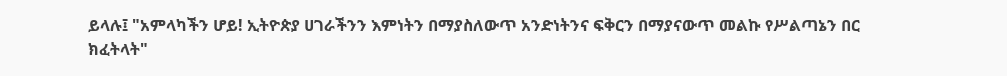ይላሉ፤ "አምላካችን ሆይ! ኢትዮጵያ ሀገራችንን እምነትን በማያስለውጥ አንድነትንና ፍቅርን በማያናውጥ መልኩ የሥልጣኔን በር ክፈትላት"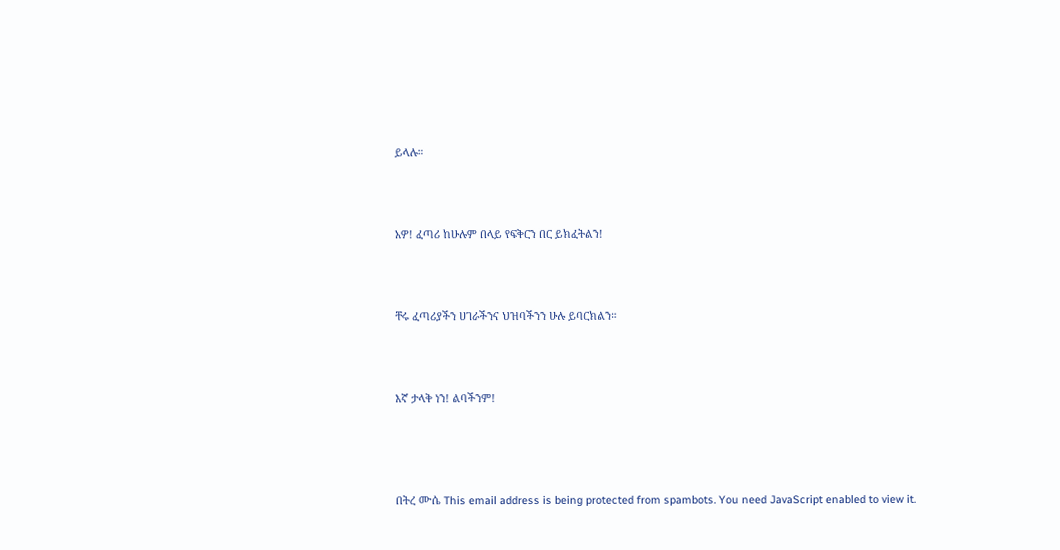ይላሉ።



አዎ! ፈጣሪ ከሁሉም በላይ የፍቅርን በር ይክፈትልን!



ቸሩ ፈጣሪያችን ሀገራችንና ህዝባችንን ሁሉ ይባርክልን።



እኛ ታላቅ ነን! ልባችንም!




በትረ ሙሴ This email address is being protected from spambots. You need JavaScript enabled to view it.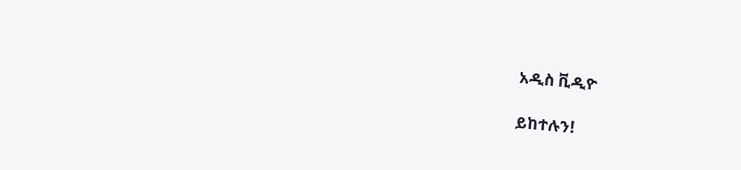አዲስ ቪዲዮ

ይከተሉን!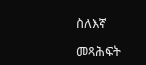ስለእኛ

መጻሕፍት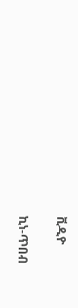ቪዲዮ

ኪነ-ጥበብ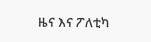ዜና እና ፖለቲካ